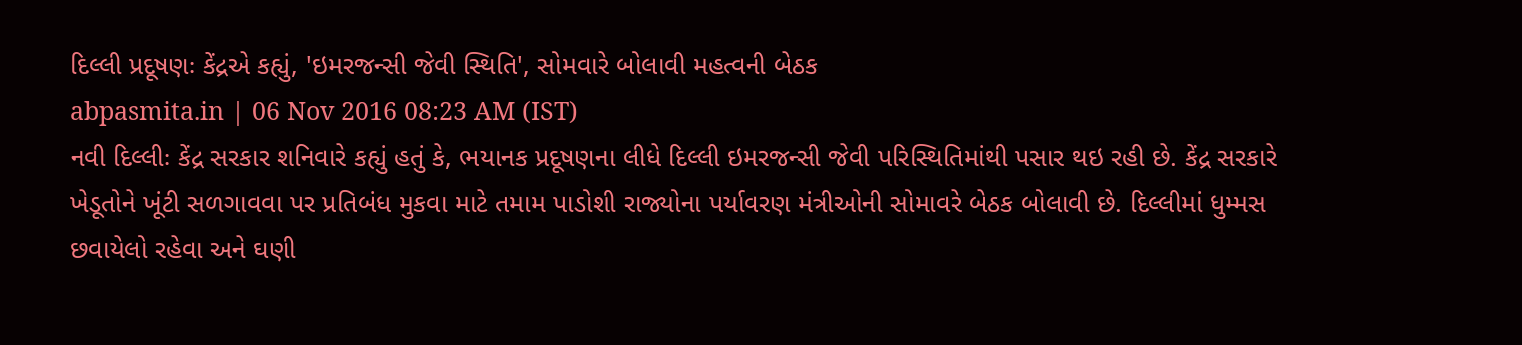દિલ્લી પ્રદૂષણઃ કેંદ્રએ કહ્યું, 'ઇમરજન્સી જેવી સ્થિતિ', સોમવારે બોલાવી મહત્વની બેઠક
abpasmita.in | 06 Nov 2016 08:23 AM (IST)
નવી દિલ્લીઃ કેંદ્ર સરકાર શનિવારે કહ્યું હતું કે, ભયાનક પ્રદૂષણના લીધે દિલ્લી ઇમરજન્સી જેવી પરિસ્થિતિમાંથી પસાર થઇ રહી છે. કેંદ્ર સરકારે ખેડૂતોને ખૂંટી સળગાવવા પર પ્રતિબંધ મુકવા માટે તમામ પાડોશી રાજ્યોના પર્યાવરણ મંત્રીઓની સોમાવરે બેઠક બોલાવી છે. દિલ્લીમાં ધુમ્મસ છવાયેલો રહેવા અને ઘણી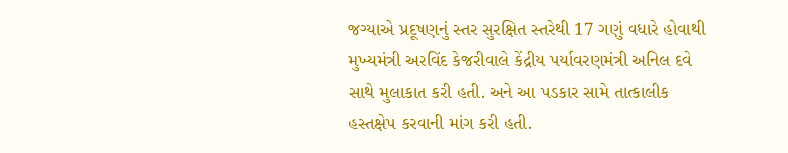જગ્યાએ પ્રદૂષણનું સ્તર સુરક્ષિત સ્તરેથી 17 ગણું વધારે હોવાથી મુખ્યમંત્રી અરવિંદ કેજરીવાલે કેંદ્રીય પર્યાવરણમંત્રી અનિલ દવે સાથે મુલાકાત કરી હતી. અને આ પડકાર સામે તાત્કાલીક હસ્તક્ષેપ કરવાની માંગ કરી હતી.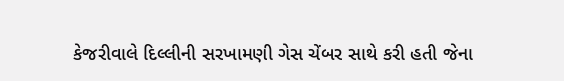કેજરીવાલે દિલ્લીની સરખામણી ગેસ ચેંબર સાથે કરી હતી જેના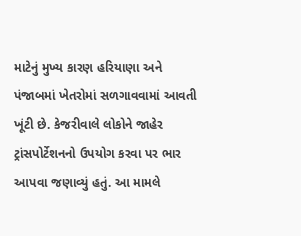માટેનું મુખ્ય કારણ હરિયાણા અને પંજાબમાં ખેતરોમાં સળગાવવામાં આવતી ખૂંટી છે. કેજરીવાલે લોકોને જાહેર ટ્રાંસપોર્ટેશનનો ઉપયોગ કરવા પર ભાર આપવા જણાવ્યું હતું. આ મામલે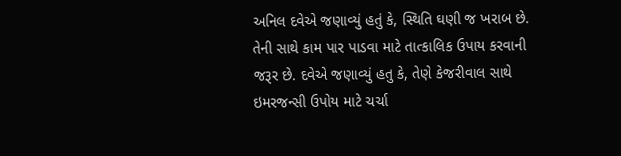અનિલ દવેએ જણાવ્યું હતું કે, સ્થિતિ ઘણી જ ખરાબ છે. તેની સાથે કામ પાર પાડવા માટે તાત્કાલિક ઉપાય કરવાની જરૂર છે. દવેએ જણાવ્યું હતુ કે, તેણે કેજરીવાલ સાથે ઇમરજન્સી ઉપોય માટે ચર્ચા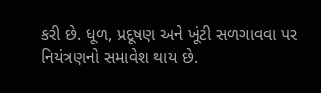કરી છે. ધૂળ, પ્રદૂષણ અને ખૂંટી સળગાવવા પર નિયંત્રણનો સમાવેશ થાય છે.